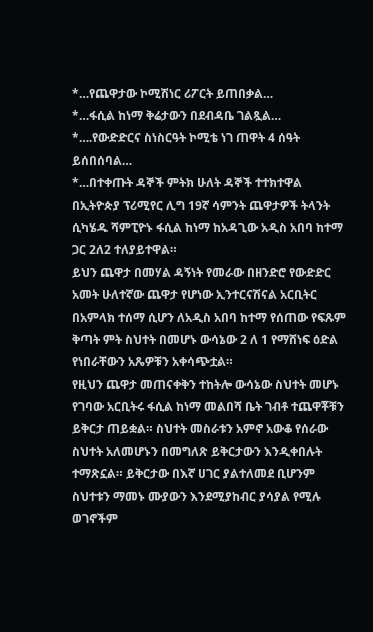*…የጨዋታው ኮሚሽነር ሪፖርት ይጠበቃል…
*…ፋሲል ከነማ ቅሬታውን በደብዳቤ ገልጿል…
*….የውድድርና ስነስርዓት ኮሚቴ ነገ ጠዋት 4 ሰዓት
ይሰበሰባል…
*…በተቀጡት ዳኞች ምትክ ሁለት ዳኞች ተተክተዋል
በኢትዮጵያ ፕሪሚየር ሊግ 19ኛ ሳምንት ጨዋታዎች ትላንት ሲካሄዱ ሻምፒዮኑ ፋሲል ከነማ ከአዳጊው አዲስ አበባ ከተማ ጋር 2ለ2 ተለያይተዋል።
ይህን ጨዋታ በመሃል ዳኝነት የመራው በዘንድሮ የውድድር አመት ሁለተኛው ጨዋታ የሆነው ኢንተርናሽናል አርቢትር በአምላክ ተሰማ ሲሆን ለአዲስ አበባ ከተማ የሰጠው የፍጹም ቅጣት ምት ስህተት በመሆኑ ውሳኔው 2 ለ 1 የማሸነፍ ዕድል የነበራቸውን አጼዎቹን አቀሳጭቷል።
የዚህን ጨዋታ መጠናቀቅን ተከትሎ ውሳኔው ስህተት መሆኑ የገባው አርቢትሩ ፋሲል ከነማ መልበሻ ቤት ገብቶ ተጨዋቾቹን ይቅርታ ጠይቋል። ስህተት መስራቱን አምኖ አውቆ የሰራው ስህተት አለመሆኑን በመግለጽ ይቅርታውን እንዲቀበሉት ተማጽኗል። ይቅርታው በእኛ ሀገር ያልተለመደ ቢሆንም ስህተቱን ማመኑ ሙያውን እንደሚያከብር ያሳያል የሚሉ ወገኖችም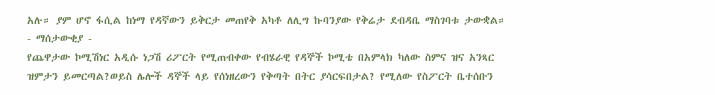አሉ። ያም ሆኖ ፋሲል ከነማ የዳኛውን ይቅርታ መጠየቅ አካቶ ለሊግ ኩባንያው የቅሬታ ደብዳቤ ማስገባቱ ታውቋል።
- ማሰታውቂያ -
የጨዋታው ኮሚሽነር አዲሱ ነጋሽ ሪፖርት የሚጠብቀው የብሄራዊ የዳኞች ኮሚቴ በአምላክ ካለው ስምና ዝና አንጻር ዝምታን ይመርጣል?ወይስ ሌሎች ዳኞች ላይ የሰነዘረውን የቅጣት በትር ያሳርፍበታል? የሚለው የስፖርት ቤተሰቡን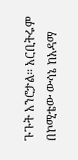ጉጉት አንሮታል። አርቢትሩም በኮሚቴው ውሳኔ ከአዳማ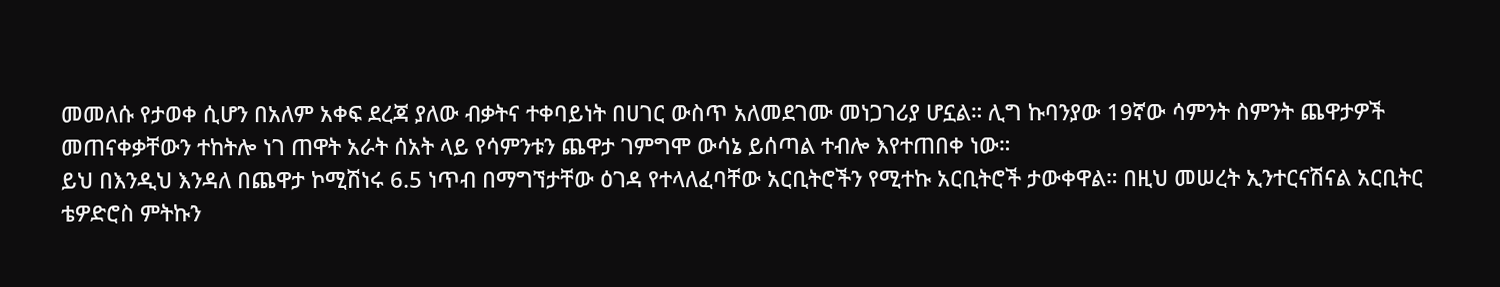መመለሱ የታወቀ ሲሆን በአለም አቀፍ ደረጃ ያለው ብቃትና ተቀባይነት በሀገር ውስጥ አለመደገሙ መነጋገሪያ ሆኗል። ሊግ ኩባንያው 19ኛው ሳምንት ስምንት ጨዋታዎች መጠናቀቃቸውን ተከትሎ ነገ ጠዋት አራት ሰአት ላይ የሳምንቱን ጨዋታ ገምግሞ ውሳኔ ይሰጣል ተብሎ እየተጠበቀ ነው።
ይህ በእንዲህ እንዳለ በጨዋታ ኮሚሽነሩ 6.5 ነጥብ በማግኘታቸው ዕገዳ የተላለፈባቸው አርቢትሮችን የሚተኩ አርቢትሮች ታውቀዋል። በዚህ መሠረት ኢንተርናሽናል አርቢትር ቴዎድሮስ ምትኩን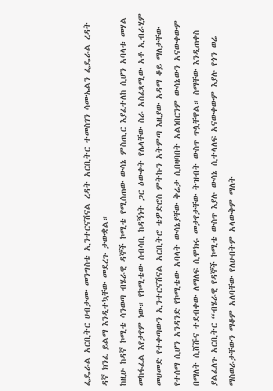ፌዴራል አርቢትር ሀብታሙ መንግስቴ ኢንተርናሽናል ረዳት አርቢትር ተመስገን ሳሙኤልን ፌዴራል ረዳት ዳኛ ክንፈ ይልማ እንዲተኳቸው መደረጉ ታውቋል።
ከዚሁ ከዳኛ ኮሚቴ ሳንወጣ ብሄራዊ ዳኞች ኮሚቴ የሚሰጠው ውሳኔ ምስጢር እያፈተለከ ሲሆን አባላቱ መሃል መከፋፈል እየታየም ነው። የኮሚቴው ሰብሳቢ ከዳኝነት ጋር ዕውቀት የሌላቸው ስራ አስፈጻሚው አቶ ኢብራሂም መሀመድ የተቀጣውን ኢንተርናሽናል አርቢትሮ ቴዎድሮስ ምትኩን አትምጣ እዚያው አዳማ ቆይ ማለታቸው የተሰማ ሲሆን አንዳንድ የኮሚቴው አባላት ውሳኔያቸው ቅሬታ ሲበዛባበት አልነበርንም ውሳኔውን አናውቀውም በማለት ሲሸሹና ተደብቀው ለማለፍ ሲሞክሩ መታየታቸው ትዝብት ውስጥ ጥሏቸዋል። ስማቸው እንዲጠቀስ ያልፈለጉ አርቢትር “ብሄራዊ የዳኞች ኮሚቴ ውስጥ እያሉ ውሳኔ ሲተላለፍ አናውቀውም እያሉ የጎን ወሬ ማስወራታቸውን ማቆም አለባቸው የለሁበትም አላውቅም ማለት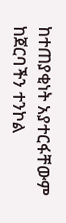ከተጠያቂነት አያተርፋቸውም ከጀርባችን ተንኮል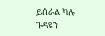ይሰራል ካሉ ጉዳዩን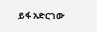ይፋ አድርገው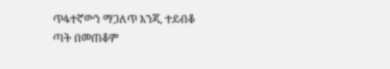ጥፋተኛውን ማጋለጥ እንጂ ተደብቆ ጣት በመጠቆም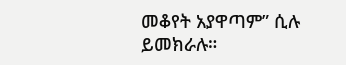መቆየት አያዋጣም” ሲሉ ይመክራሉ።